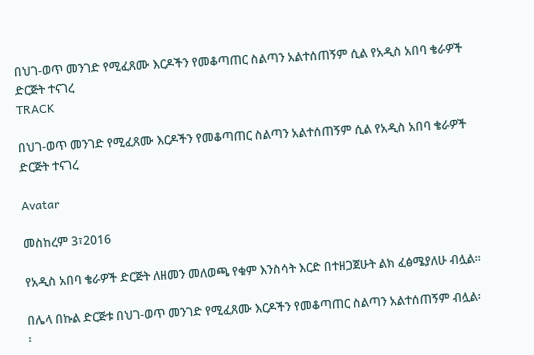በህገ-ወጥ መንገድ የሚፈጸሙ እርዶችን የመቆጣጠር ስልጣን አልተሰጠኝም ሲል የአዲስ አበባ ቄራዎች ድርጅት ተናገረ
TRACK

በህገ-ወጥ መንገድ የሚፈጸሙ እርዶችን የመቆጣጠር ስልጣን አልተሰጠኝም ሲል የአዲስ አበባ ቄራዎች ድርጅት ተናገረ

Avatar

መስከረም 3፣2016

የአዲስ አበባ ቄራዎች ድርጅት ለዘመን መለወጫ የቁም እንስሳት እርድ በተዘጋጀሁት ልክ ፈፅሜያለሁ ብሏል፡፡

በሌላ በኩል ድርጅቱ በህገ-ወጥ መንገድ የሚፈጸሙ እርዶችን የመቆጣጠር ስልጣን አልተሰጠኝም ብሏል፡፡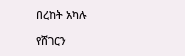በረከት አካሉ

የሸገርን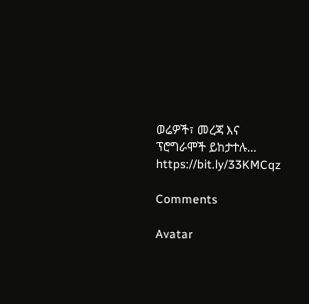ወሬዎች፣ መረጃ እና ፕሮግራሞች ይከታተሉ… https://bit.ly/33KMCqz

Comments

Avatar